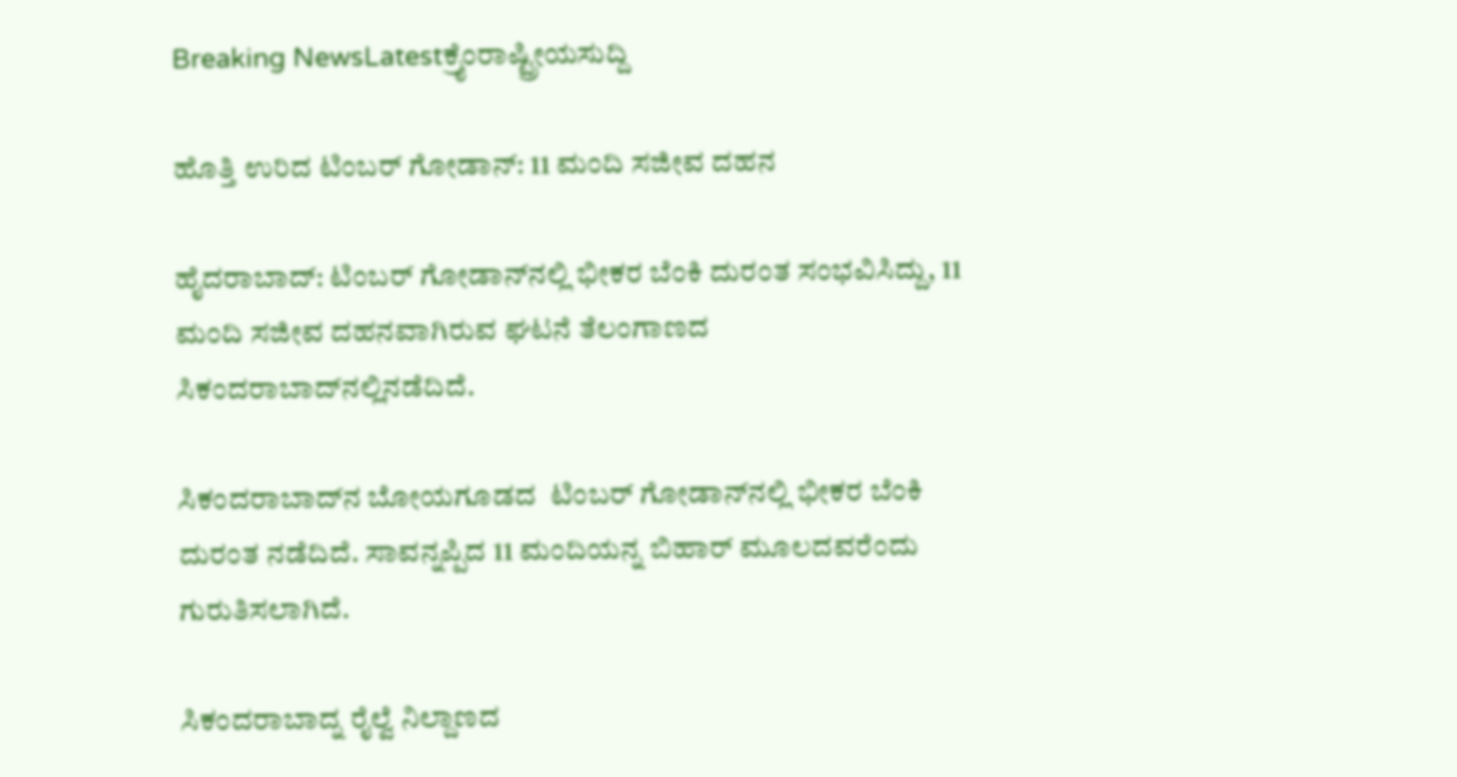Breaking NewsLatestಕ್ರೈಂರಾಷ್ಟ್ರೀಯಸುದ್ದಿ

ಹೊತ್ತಿ ಉರಿದ ಟಿಂಬರ್ ಗೋಡಾನ್: 11 ಮಂದಿ ಸಜೀವ ದಹನ

ಹೈದರಾಬಾದ್: ಟಿಂಬರ್ ಗೋಡಾನ್‍ನಲ್ಲಿ ಭೀಕರ ಬೆಂಕಿ ದುರಂತ ಸಂಭವಿಸಿದ್ದು, 11 ಮಂದಿ ಸಜೀವ ದಹನವಾಗಿರುವ ಘಟನೆ ತೆಲಂಗಾಣದ ಸಿಕಂದರಾಬಾದ್‍ನಲ್ಲಿನಡೆದಿದೆ.

ಸಿಕಂದರಾಬಾದ್‍ನ ಬೋಯಗೂಡದ  ಟಿಂಬರ್ ಗೋಡಾನ್‍ನಲ್ಲಿ ಭೀಕರ ಬೆಂಕಿ ದುರಂತ ನಡೆದಿದೆ. ಸಾವನ್ನಪ್ಪಿದ 11 ಮಂದಿಯನ್ನ ಬಿಹಾರ್ ಮೂಲದವರೆಂದು ಗುರುತಿಸಲಾಗಿದೆ.

ಸಿಕಂದರಾಬಾದ್ನ ರೈಲ್ವೆ ನಿಲ್ದಾಣದ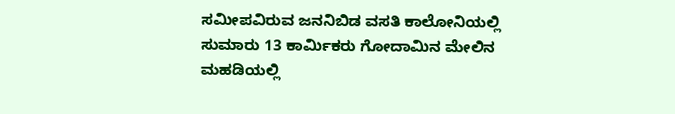ಸಮೀಪವಿರುವ ಜನನಿಬಿಡ ವಸತಿ ಕಾಲೋನಿಯಲ್ಲಿ ಸುಮಾರು 13 ಕಾರ್ಮಿಕರು ಗೋದಾಮಿನ ಮೇಲಿನ ಮಹಡಿಯಲ್ಲಿ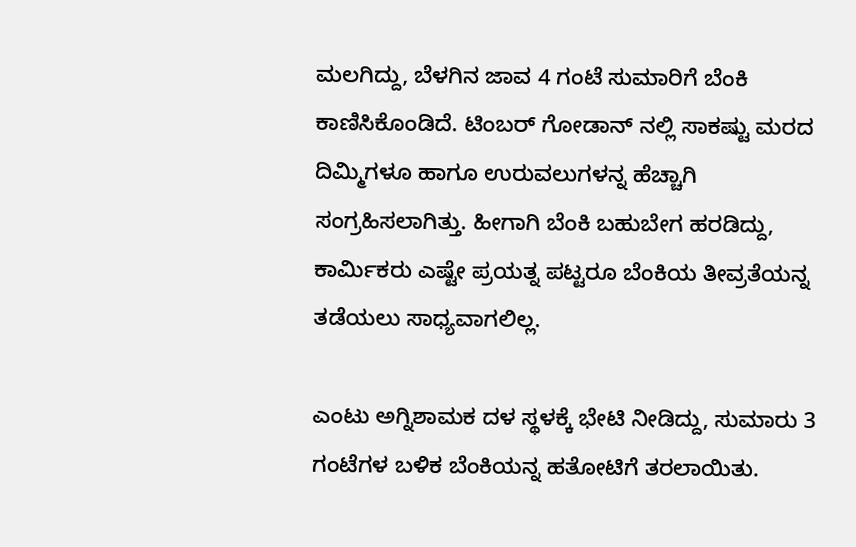ಮಲಗಿದ್ದು, ಬೆಳಗಿನ ಜಾವ 4 ಗಂಟೆ ಸುಮಾರಿಗೆ ಬೆಂಕಿ ಕಾಣಿಸಿಕೊಂಡಿದೆ. ಟಿಂಬರ್ ಗೋಡಾನ್ ನಲ್ಲಿ ಸಾಕಷ್ಟು ಮರದ ದಿಮ್ಮಿಗಳೂ ಹಾಗೂ ಉರುವಲುಗಳನ್ನ ಹೆಚ್ಚಾಗಿ ಸಂಗ್ರಹಿಸಲಾಗಿತ್ತು. ಹೀಗಾಗಿ ಬೆಂಕಿ ಬಹುಬೇಗ ಹರಡಿದ್ದು, ಕಾರ್ಮಿಕರು ಎಷ್ಟೇ ಪ್ರಯತ್ನ ಪಟ್ಟರೂ ಬೆಂಕಿಯ ತೀವ್ರತೆಯನ್ನ ತಡೆಯಲು ಸಾಧ್ಯವಾಗಲಿಲ್ಲ.

ಎಂಟು ಅಗ್ನಿಶಾಮಕ ದಳ ಸ್ಥಳಕ್ಕೆ ಭೇಟಿ ನೀಡಿದ್ದು, ಸುಮಾರು 3 ಗಂಟೆಗಳ ಬಳಿಕ ಬೆಂಕಿಯನ್ನ ಹತೋಟಿಗೆ ತರಲಾಯಿತು.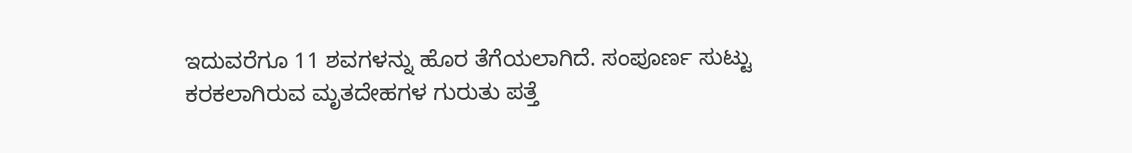ಇದುವರೆಗೂ 11 ಶವಗಳನ್ನು ಹೊರ ತೆಗೆಯಲಾಗಿದೆ. ಸಂಪೂರ್ಣ ಸುಟ್ಟು ಕರಕಲಾಗಿರುವ ಮೃತದೇಹಗಳ ಗುರುತು ಪತ್ತೆ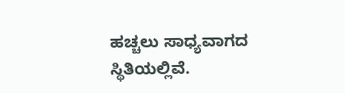ಹಚ್ಚಲು ಸಾಧ್ಯವಾಗದ ಸ್ಥಿತಿಯಲ್ಲಿವೆ.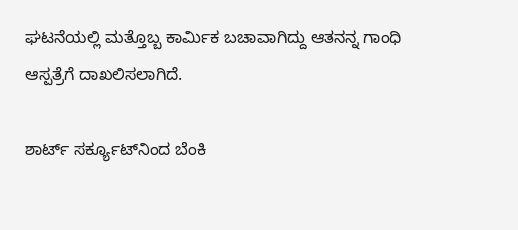ಘಟನೆಯಲ್ಲಿ ಮತ್ತೊಬ್ಬ ಕಾರ್ಮಿಕ ಬಚಾವಾಗಿದ್ದು ಆತನನ್ನ ಗಾಂಧಿ ಆಸ್ಪತ್ರೆಗೆ ದಾಖಲಿಸಲಾಗಿದೆ.

ಶಾರ್ಟ್ ಸರ್ಕ್ಯೂಟ್‍ನಿಂದ ಬೆಂಕಿ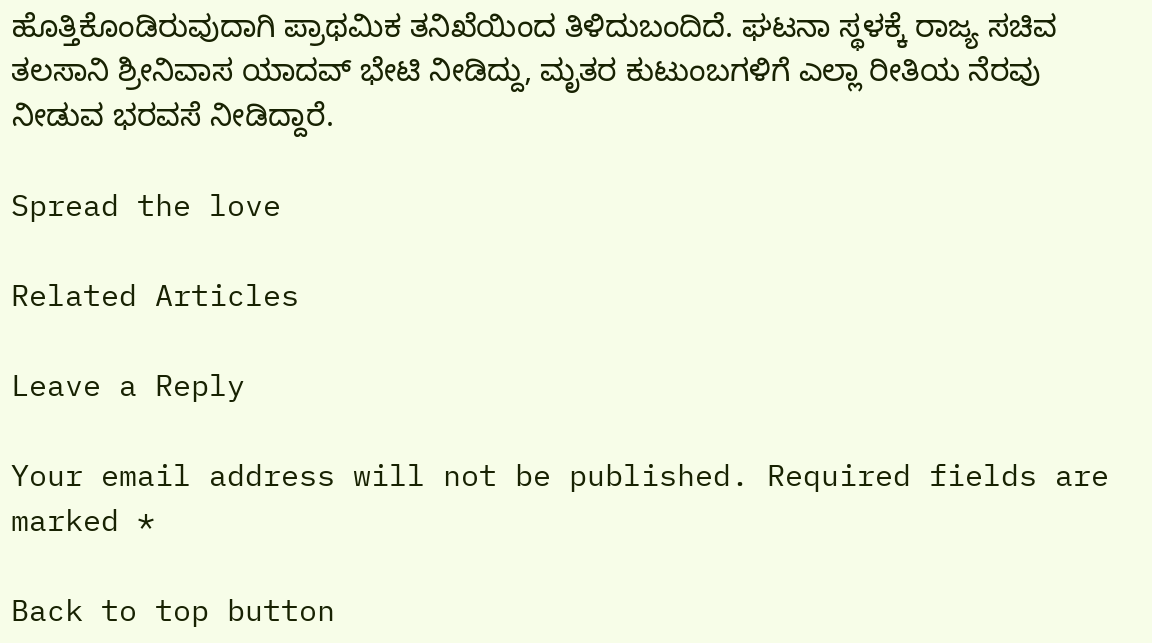ಹೊತ್ತಿಕೊಂಡಿರುವುದಾಗಿ ಪ್ರಾಥಮಿಕ ತನಿಖೆಯಿಂದ ತಿಳಿದುಬಂದಿದೆ. ಘಟನಾ ಸ್ಥಳಕ್ಕೆ ರಾಜ್ಯ ಸಚಿವ ತಲಸಾನಿ ಶ್ರೀನಿವಾಸ ಯಾದವ್ ಭೇಟಿ ನೀಡಿದ್ದು, ಮೃತರ ಕುಟುಂಬಗಳಿಗೆ ಎಲ್ಲಾ ರೀತಿಯ ನೆರವು ನೀಡುವ ಭರವಸೆ ನೀಡಿದ್ದಾರೆ.

Spread the love

Related Articles

Leave a Reply

Your email address will not be published. Required fields are marked *

Back to top button